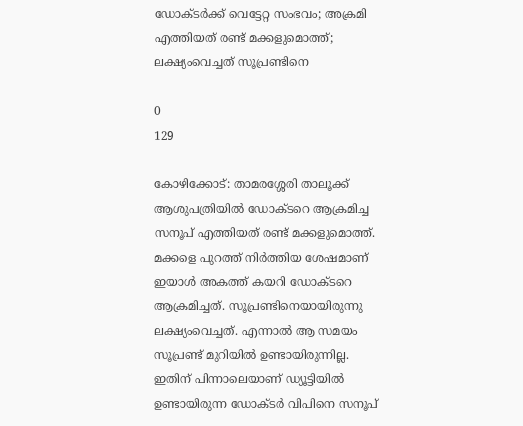ഡോക്ടര്‍ക്ക് വെട്ടേറ്റ സംഭവം; അക്രമി എത്തിയത് രണ്ട് മക്കളുമൊത്ത്; ലക്ഷ്യംവെച്ചത് സൂപ്രണ്ടിനെ

0
129

കോഴിക്കോട്: താമരശ്ശേരി താലൂക്ക് ആശുപത്രിയില്‍ ഡോക്ടറെ ആക്രമിച്ച സനൂപ് എത്തിയത് രണ്ട് മക്കളുമൊത്ത്. മക്കളെ പുറത്ത് നിര്‍ത്തിയ ശേഷമാണ് ഇയാള്‍ അകത്ത് കയറി ഡോക്ടറെ ആക്രമിച്ചത്. സൂപ്രണ്ടിനെയായിരുന്നു ലക്ഷ്യംവെച്ചത്. എന്നാല്‍ ആ സമയം സൂപ്രണ്ട് മുറിയില്‍ ഉണ്ടായിരുന്നില്ല. ഇതിന് പിന്നാലെയാണ് ഡ്യൂട്ടിയില്‍ ഉണ്ടായിരുന്ന ഡോക്ടര്‍ വിപിനെ സനൂപ്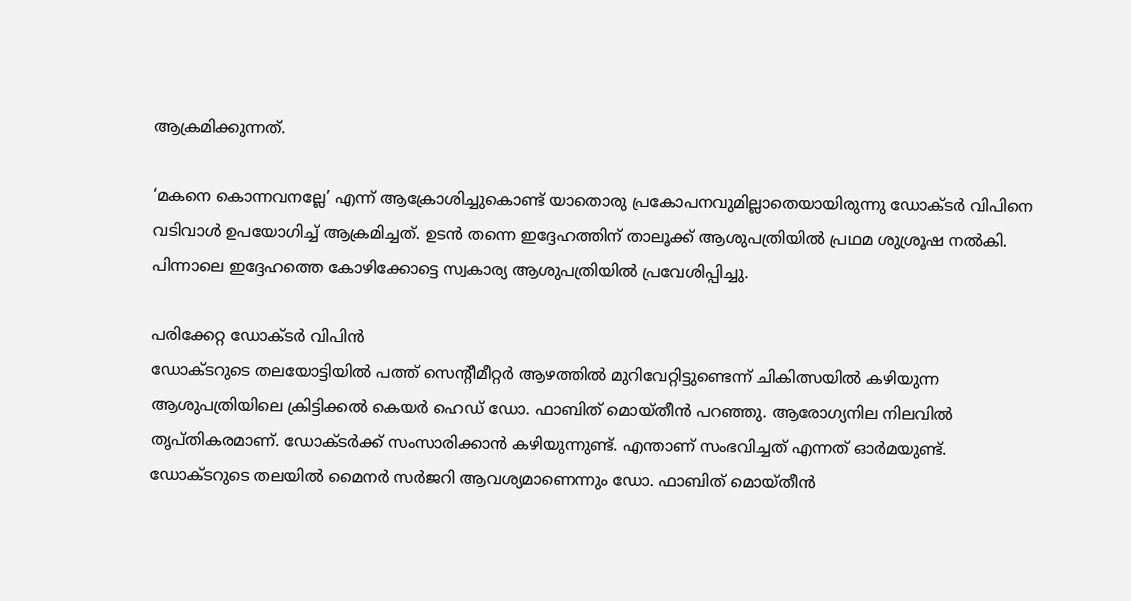ആക്രമിക്കുന്നത്.

‘മകനെ കൊന്നവനല്ലേ’ എന്ന് ആക്രോശിച്ചുകൊണ്ട് യാതൊരു പ്രകോപനവുമില്ലാതെയായിരുന്നു ഡോക്ടര്‍ വിപിനെ വടിവാള്‍ ഉപയോഗിച്ച് ആക്രമിച്ചത്. ഉടന്‍ തന്നെ ഇദ്ദേഹത്തിന് താലൂക്ക് ആശുപത്രിയില്‍ പ്രഥമ ശുശ്രൂഷ നല്‍കി. പിന്നാലെ ഇദ്ദേഹത്തെ കോഴിക്കോട്ടെ സ്വകാര്യ ആശുപത്രിയില്‍ പ്രവേശിപ്പിച്ചു.

പരിക്കേറ്റ ഡോക്ടർ വിപിൻ
ഡോക്ടറുടെ തലയോട്ടിയില്‍ പത്ത് സെന്റീമീറ്റര്‍ ആഴത്തില്‍ മുറിവേറ്റിട്ടുണ്ടെന്ന് ചികിത്സയില്‍ കഴിയുന്ന ആശുപത്രിയിലെ ക്രിട്ടിക്കല്‍ കെയര്‍ ഹെഡ് ഡോ. ഫാബിത് മൊയ്തീന്‍ പറഞ്ഞു. ആരോഗ്യനില നിലവില്‍ തൃപ്തികരമാണ്. ഡോക്ടര്‍ക്ക് സംസാരിക്കാന്‍ കഴിയുന്നുണ്ട്. എന്താണ് സംഭവിച്ചത് എന്നത് ഓര്‍മയുണ്ട്. ഡോക്ടറുടെ തലയില്‍ മൈനര്‍ സര്‍ജറി ആവശ്യമാണെന്നും ഡോ. ഫാബിത് മൊയ്തീന്‍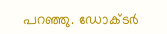പറഞ്ഞു. ഡോക്ടര്‍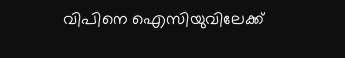വിപിനെ ഐസിയുവിലേക്ക്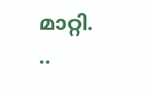മാറ്റി.
..